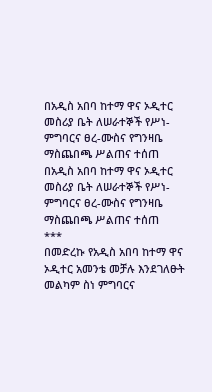በአዲስ አበባ ከተማ ዋና ኦዲተር መስሪያ ቤት ለሠራተኞች የሥነ-ምግባርና ፀረ-ሙስና የግንዛቤ ማስጨበጫ ሥልጠና ተሰጠ
በአዲስ አበባ ከተማ ዋና ኦዲተር መስሪያ ቤት ለሠራተኞች የሥነ-ምግባርና ፀረ-ሙስና የግንዛቤ ማስጨበጫ ሥልጠና ተሰጠ
***
በመድረኩ የአዲስ አበባ ከተማ ዋና ኦዲተር አመንቴ መቻሉ እንደገለፁት መልካም ስነ ምግባርና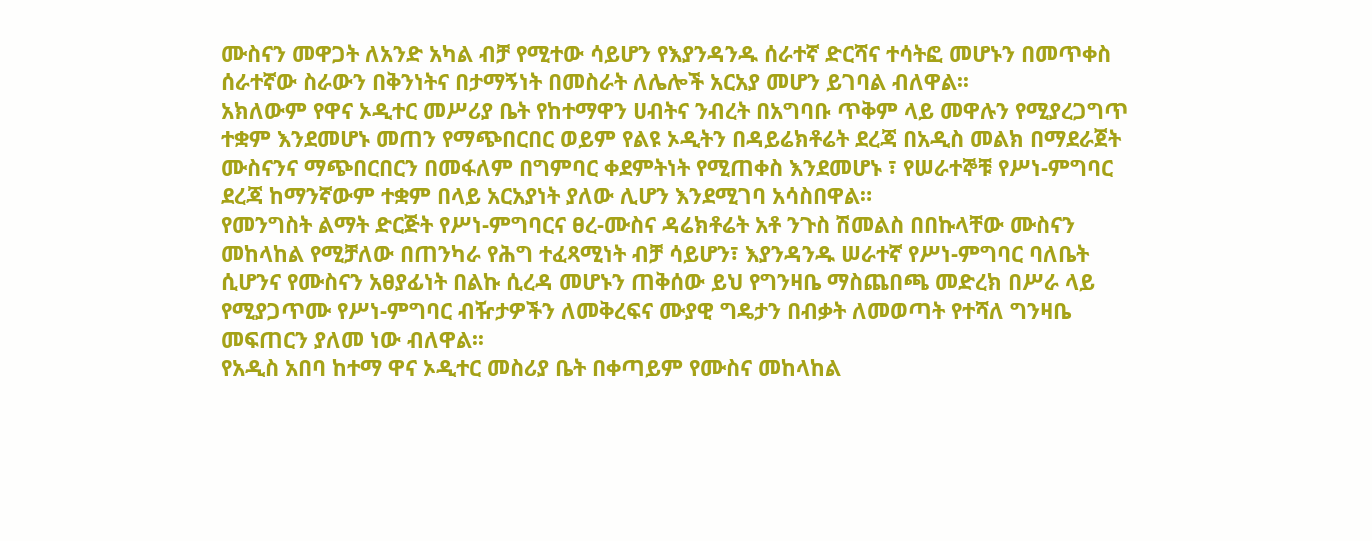ሙስናን መዋጋት ለአንድ አካል ብቻ የሚተው ሳይሆን የእያንዳንዱ ሰራተኛ ድርሻና ተሳትፎ መሆኑን በመጥቀስ ሰራተኛው ስራውን በቅንነትና በታማኝነት በመስራት ለሌሎች አርአያ መሆን ይገባል ብለዋል፡፡
አክለውም የዋና ኦዲተር መሥሪያ ቤት የከተማዋን ሀብትና ንብረት በአግባቡ ጥቅም ላይ መዋሉን የሚያረጋግጥ ተቋም እንደመሆኑ መጠን የማጭበርበር ወይም የልዩ ኦዲትን በዳይሬክቶሬት ደረጃ በአዲስ መልክ በማደራጀት ሙስናንና ማጭበርበርን በመፋለም በግምባር ቀደምትነት የሚጠቀስ እንደመሆኑ ፣ የሠራተኞቹ የሥነ-ምግባር ደረጃ ከማንኛውም ተቋም በላይ አርአያነት ያለው ሊሆን እንደሚገባ አሳስበዋል።
የመንግስት ልማት ድርጅት የሥነ-ምግባርና ፀረ-ሙስና ዳሬክቶሬት አቶ ንጉስ ሽመልስ በበኩላቸው ሙስናን መከላከል የሚቻለው በጠንካራ የሕግ ተፈጻሚነት ብቻ ሳይሆን፣ እያንዳንዱ ሠራተኛ የሥነ-ምግባር ባለቤት ሲሆንና የሙስናን አፀያፊነት በልኩ ሲረዳ መሆኑን ጠቅሰው ይህ የግንዛቤ ማስጨበጫ መድረክ በሥራ ላይ የሚያጋጥሙ የሥነ-ምግባር ብዥታዎችን ለመቅረፍና ሙያዊ ግዴታን በብቃት ለመወጣት የተሻለ ግንዛቤ መፍጠርን ያለመ ነው ብለዋል፡፡
የአዲስ አበባ ከተማ ዋና ኦዲተር መስሪያ ቤት በቀጣይም የሙስና መከላከል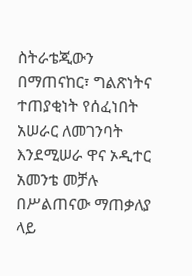ስትራቴጂውን በማጠናከር፣ ግልጽነትና ተጠያቂነት የሰፈነበት አሠራር ለመገንባት እንደሚሠራ ዋና ኦዲተር አመንቴ መቻሉ በሥልጠናው ማጠቃለያ ላይ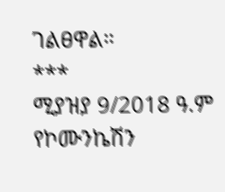ገልፀዋል።
***
ሚያዝያ 9/2018 ዓ.ም
የኮሙንኬሽን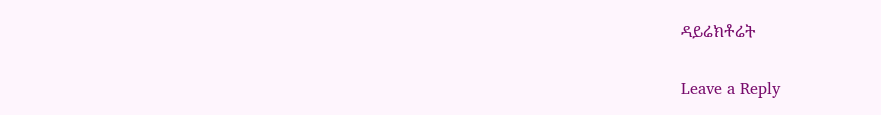ዳይሬክቶሬት


Leave a Reply